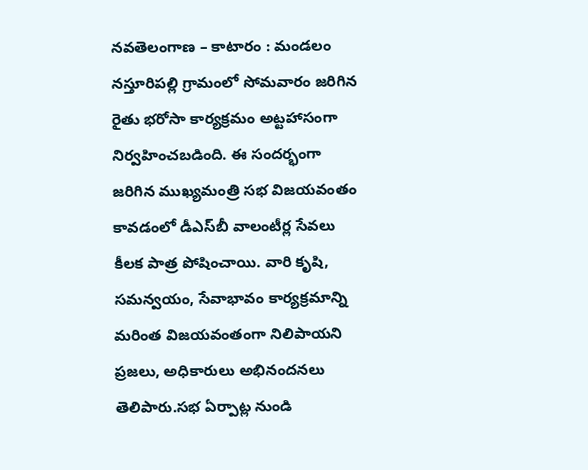నవతెలంగాణ – కాటారం : మండలం నస్తూరిపల్లి గ్రామంలో సోమవారం జరిగిన రైతు భరోసా కార్యక్రమం అట్టహాసంగా నిర్వహించబడింది. ఈ సందర్భంగా జరిగిన ముఖ్యమంత్రి సభ విజయవంతం కావడంలో డీఎస్‌బీ వాలంటీర్ల సేవలు కీలక పాత్ర పోషించాయి. వారి కృషి, సమన్వయం, సేవాభావం కార్యక్రమాన్ని మరింత విజయవంతంగా నిలిపాయని ప్రజలు, అధికారులు అభినందనలు తెలిపారు.సభ ఏర్పాట్ల నుండి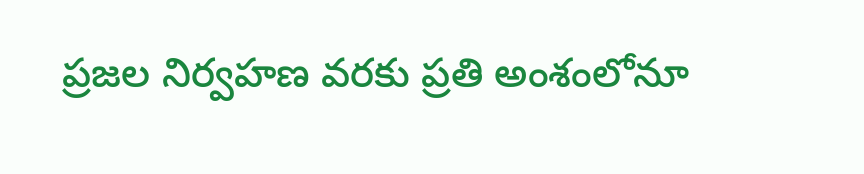ప్రజల నిర్వహణ వరకు ప్రతి అంశంలోనూ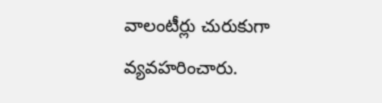వాలంటీర్లు చురుకుగా వ్యవహరించారు.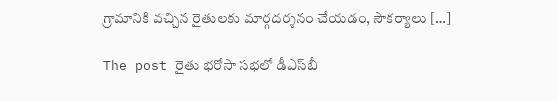గ్రామానికి వచ్చిన రైతులకు మార్గదర్శనం చేయడం, సౌకర్యాలు […]

The post రైతు భరోసా సభలో డీఎస్‌బీ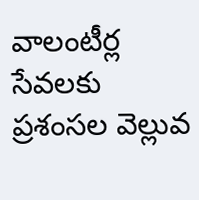వాలంటీర్ల సేవలకు ప్రశంసల వెల్లువ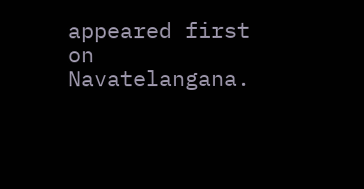appeared first on Navatelangana.